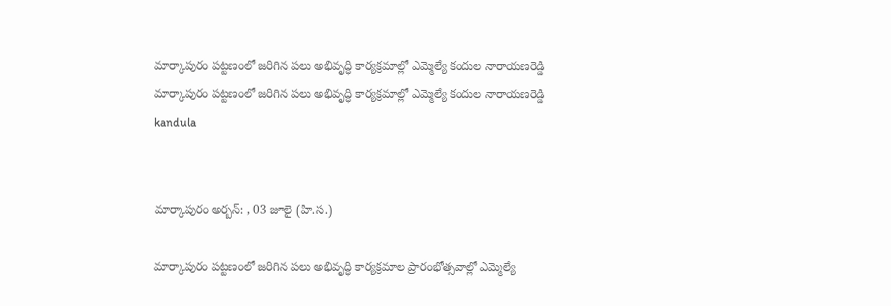మార్కాపురం పట్టణంలో జరిగిన పలు అభివృద్ధి కార్యక్రమాల్లో ఎమ్మెల్యే కందుల నారాయణరెడ్డి
మార్కాపురం పట్టణంలో జరిగిన పలు అభివృద్ధి కార్యక్రమాల్లో ఎమ్మెల్యే కందుల నారాయణరెడ్డి
kandula


మార్కాపురం అర్బన్: , 03 జూలై (హి.స.)

మార్కాపురం పట్టణంలో జరిగిన పలు అభివృద్ధి కార్యక్రమాల ప్రారంభోత్సవాల్లో ఎమ్మెల్యే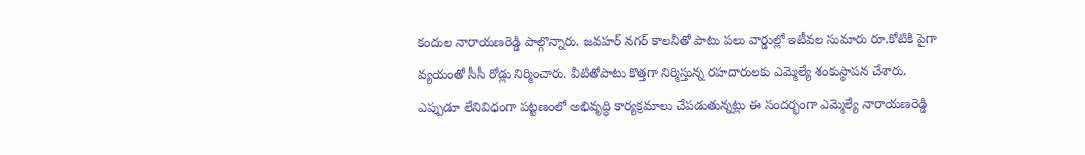కందుల నారాయణరెడ్డి పాల్గొన్నారు. జవహర్ నగర్ కాలనీతో పాటు పలు వార్డుల్లో ఇటీవల సుమారు రూ.కోటికి పైగా వ్యయంతో సీసీ రోడ్లు నిర్మించారు. వీటితోపాటు కొత్తగా నిర్మిస్తున్న రహదారులకు ఎమ్మెల్యే శంకుస్థాపన చేశారు. ఎప్పుడూ లేనివిధంగా పట్టణంలో అభివృద్ధి కార్యక్రమాలు చేపడుతున్నట్లు ఈ సందర్భంగా ఎమ్మెల్యే నారాయణరెడ్డి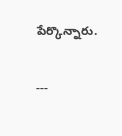పేర్కొన్నారు.

---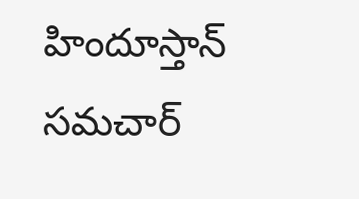హిందూస్తాన్ సమచార్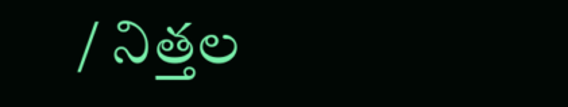/ నిత్తల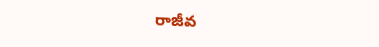రాజీవ